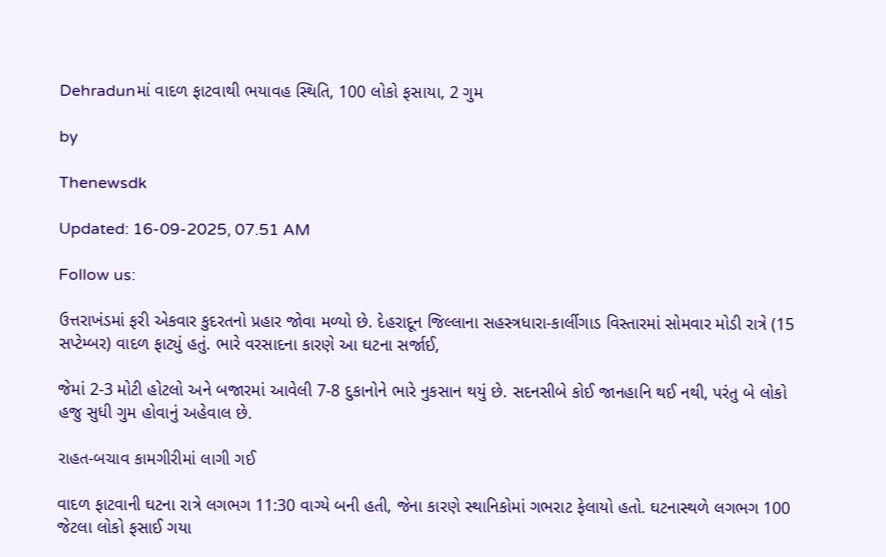Dehradunમાં વાદળ ફાટવાથી ભયાવહ સ્થિતિ, 100 લોકો ફસાયા, 2 ગુમ

by

Thenewsdk

Updated: 16-09-2025, 07.51 AM

Follow us:

ઉત્તરાખંડમાં ફરી એકવાર કુદરતનો પ્રહાર જોવા મળ્યો છે. દેહરાદૂન જિલ્લાના સહસ્ત્રધારા-કાર્લીગાડ વિસ્તારમાં સોમવાર મોડી રાત્રે (15 સપ્ટેમ્બર) વાદળ ફાટ્યું હતું. ભારે વરસાદના કારણે આ ઘટના સર્જાઈ,

જેમાં 2-3 મોટી હોટલો અને બજારમાં આવેલી 7-8 દુકાનોને ભારે નુકસાન થયું છે. સદનસીબે કોઈ જાનહાનિ થઈ નથી, પરંતુ બે લોકો હજુ સુધી ગુમ હોવાનું અહેવાલ છે.

રાહત-બચાવ કામગીરીમાં લાગી ગઈ

વાદળ ફાટવાની ઘટના રાત્રે લગભગ 11:30 વાગ્યે બની હતી, જેના કારણે સ્થાનિકોમાં ગભરાટ ફેલાયો હતો. ઘટનાસ્થળે લગભગ 100 જેટલા લોકો ફસાઈ ગયા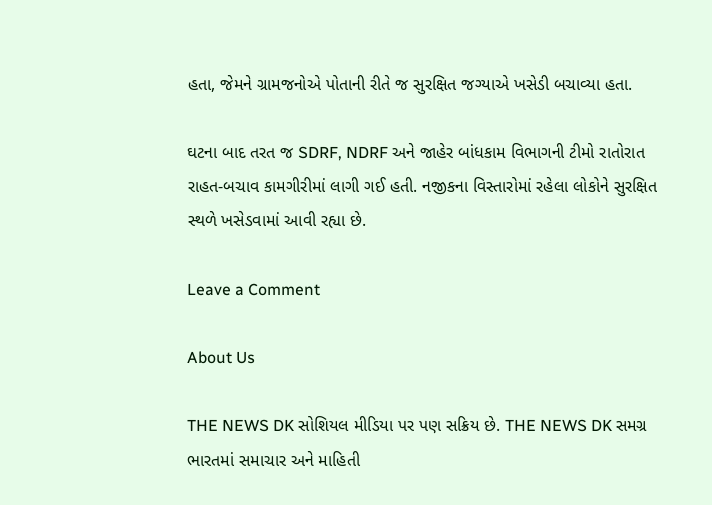હતા, જેમને ગ્રામજનોએ પોતાની રીતે જ સુરક્ષિત જગ્યાએ ખસેડી બચાવ્યા હતા.

ઘટના બાદ તરત જ SDRF, NDRF અને જાહેર બાંધકામ વિભાગની ટીમો રાતોરાત રાહત-બચાવ કામગીરીમાં લાગી ગઈ હતી. નજીકના વિસ્તારોમાં રહેલા લોકોને સુરક્ષિત સ્થળે ખસેડવામાં આવી રહ્યા છે.

Leave a Comment

About Us

THE NEWS DK સોશિયલ મીડિયા પર પણ સક્રિય છે. THE NEWS DK સમગ્ર ભારતમાં સમાચાર અને માહિતી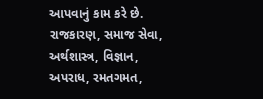આપવાનું કામ કરે છે. રાજકારણ, સમાજ સેવા, અર્થશાસ્ત્ર, વિજ્ઞાન, અપરાધ, રમતગમત,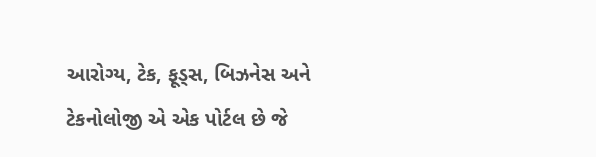આરોગ્ય, ટેક, ફૂડ્સ, બિઝનેસ અને ટેકનોલોજી એ એક પોર્ટલ છે જે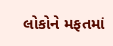લોકોને મફતમાં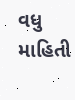વધુ માહિતી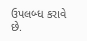ઉપલબ્ધ કરાવે છે.